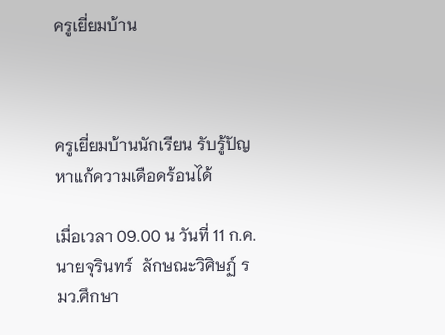ครูเยี่ยมบ้าน



ครูเยี่ยมบ้านนักเรียน รับรู้ปัญหาแก้ความเดือดร้อนได้

เมื่อเวลา 09.00 น วันที่ 11 ก.ค. นายจุรินทร์  ลักษณะวิศิษฏ์ รมว.ศึกษา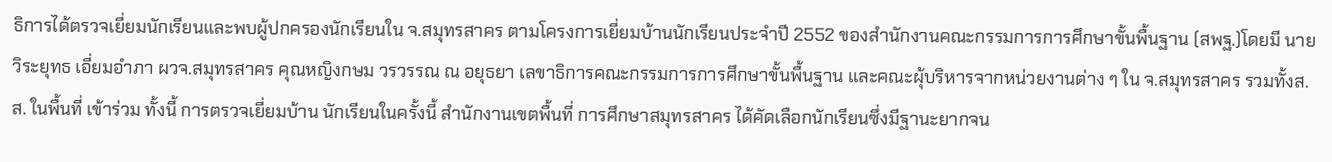ธิการได้ตรวจเยี่ยมนักเรียนและพบผู้ปกครองนักเรียนใน จ.สมุทรสาคร ตามโครงการเยี่ยมบ้านนักเรียนประจำปี 2552 ของสำนักงานคณะกรรมการการศึกษาขั้นพื้นฐาน (สพฐ.)โดยมี นายวิระยุทธ เอี่ยมอำภา ผวจ.สมุทรสาคร คุณหญิงกษม วรวรรณ ณ อยุธยา เลขาธิการคณะกรรมการการศึกษาขั้นพื้นฐาน และคณะผุ้บริหารจากหน่วยงานต่าง ๆ ใน จ.สมุทรสาคร รวมทั้งส.ส. ในพื้นที่ เข้าร่วม ทั้งนี้ การตรวจเยี่ยมบ้าน นักเรียนในครั้งนี้ สำนักงานเขตพื้นที่ การศึกษาสมุทรสาคร ได้คัดเลือกนักเรียนซึ่งมีฐานะยากจน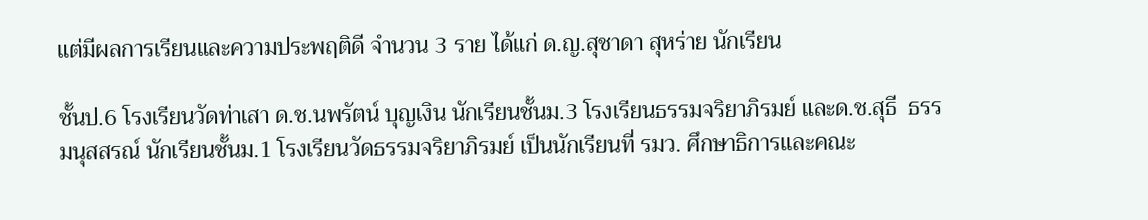แต่มีผลการเรียนและความประพฤติดี จำนวน 3 ราย ได้แก่ ด.ญ.สุชาดา สุหร่าย นักเรียน

ชั้นป.6 โรงเรียนวัดท่าเสา ด.ช.นพรัตน์ บุญเงิน นักเรียนชั้นม.3 โรงเรียนธรรมจริยาภิรมย์ และด.ช.สุธี  ธรรมนุสสรณ์ นักเรียนชั้นม.1 โรงเรียนวัดธรรมจริยาภิรมย์ เป็นนักเรียนที่ รมว. ศึกษาธิการและคณะ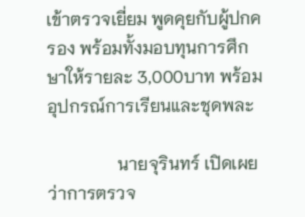เข้าตรวจเยี่ยม พูดคุยกับผู้ปกครอง พร้อมทั้งมอบทุนการศึกษาให้รายละ 3,000บาท พร้อมอุปกรณ์การเรียนและชุดพละ

                นายจุรินทร์ เปิดเผย ว่าการตรวจ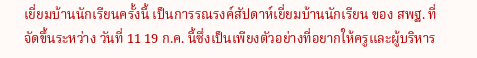เยี่ยมบ้านนักเรียนครั้งนี้ เป็นการรณรงค์สัปดาห์เยี่ยมบ้านนักเรียน ของ สพฐ. ที่ จัดขึ้นระหว่าง วันที่ 11 19 ก.ค. นี้ซึ่งเป็นเพียงตัวอย่างที่อยากให้ครูและผู้บริหาร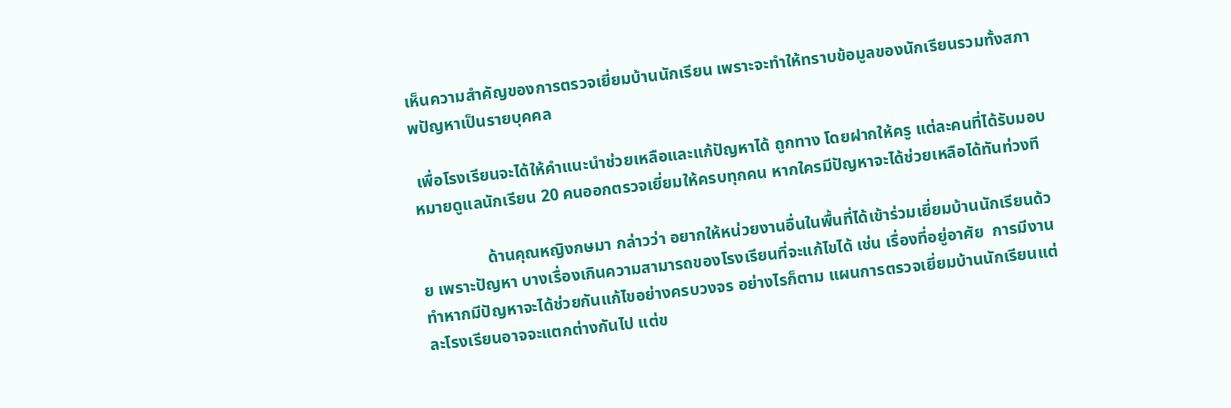เห็นความสำคัญของการตรวจเยี่ยมบ้านนักเรียน เพราะจะทำให้ทราบข้อมูลของนักเรียนรวมทั้งสภาพปัญหาเป็นรายบุคคล

 เพื่อโรงเรียนจะได้ให้คำแนะนำช่วยเหลือและแก้ปัญหาได้ ถูกทาง โดยฝากให้ครู แต่ละคนที่ได้รับมอบหมายดูแลนักเรียน 20 คนออกตรวจเยี่ยมให้ครบทุกคน หากใครมีปัญหาจะได้ช่วยเหลือได้ทันท่วงที

                ด้านคุณหญิงกษมา กล่าวว่า อยากให้หน่วยงานอื่นในพื้นที่ได้เข้าร่วมเยี่ยมบ้านนักเรียนด้วย เพราะปัญหา บางเรื่องเกินความสามารถของโรงเรียนที่จะแก้ไขได้ เช่น เรื่องที่อยู่อาศัย  การมีงานทำหากมีปัญหาจะได้ช่วยกันแก้ไขอย่างครบวงจร อย่างไรก็ตาม แผนการตรวจเยี่ยมบ้านนักเรียนแต่ละโรงเรียนอาจจะแตกต่างกันไป แต่ข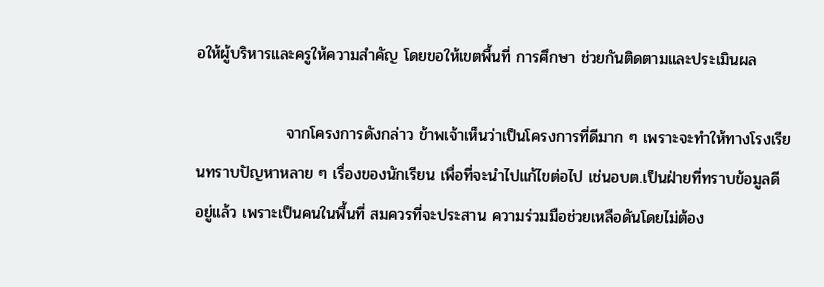อให้ผู้บริหารและครูให้ความสำคัญ โดยขอให้เขตพื้นที่ การศึกษา ช่วยกันติดตามและประเมินผล

                จากโครงการดังกล่าว ข้าพเจ้าเห็นว่าเป็นโครงการที่ดีมาก ๆ เพราะจะทำให้ทางโรงเรียนทราบปัญหาหลาย ๆ เรื่องของนักเรียน เพื่อที่จะนำไปแก้ไขต่อไป เช่นอบต.เป็นฝ่ายที่ทราบข้อมูลดี อยู่แล้ว เพราะเป็นคนในพื้นที่ สมควรที่จะประสาน ความร่วมมือช่วยเหลือดันโดยไม่ต้อง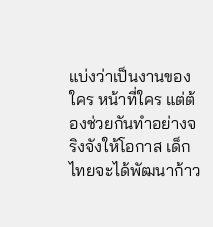แบ่งว่าเป็นงานของใคร หน้าที่ใคร แต่ต้องช่วยกันทำอย่างจริงจังให้โอกาส เด็กไทยจะได้พัฒนาก้าว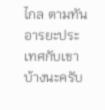ไกล ตามทันอารยะประเทศกับเขาบ้างนะครับ